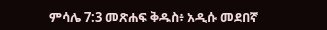ምሳሌ 7:3 መጽሐፍ ቅዱስ፥ አዲሱ መደበኛ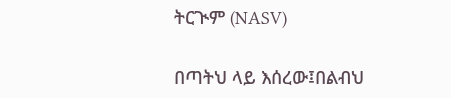ትርጒም (NASV)

በጣትህ ላይ እሰረው፤በልብህ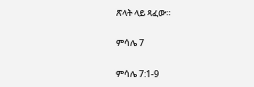ጽላት ላይ ጻፈው።

ምሳሌ 7

ምሳሌ 7:1-9